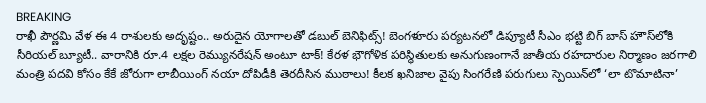BREAKING
రాఖీ పౌర్ణమి వేళ ఈ 4 రాశులకు అదృష్టం.. అరుదైన యోగాలతో డబుల్ బెనిఫిట్స్! బెంగళూరు పర్యటనలో డిప్యూటీ సీఎం భట్టి బిగ్ బాస్ హౌస్‌లోకి సీరియల్ బ్యూటీ.. వారానికి రూ.4 లక్షల రెమ్యునరేషన్ అంటూ టాక్! కేరళ భౌగోళిక పరిస్థితులకు అనుగుణంగానే జాతీయ రహదారుల నిర్మాణం జరగాలి మంత్రి పదవి కోసం కేకే జోరుగా లాబీయింగ్ నయా దోపిడీకి తెరదీసిన ముఠాలు! కీలక ఖనిజాల వైపు సింగరేణి పరుగులు స్పెయిన్‌లో ‘లా టొమాటినా’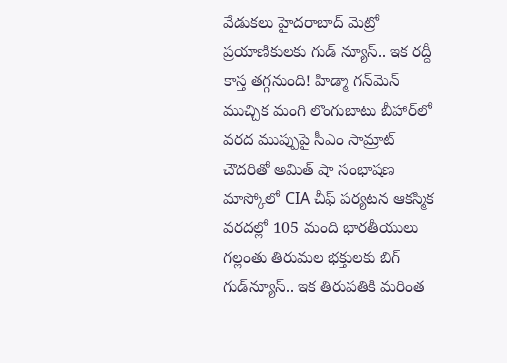వేడుకలు హైదరాబాద్ మెట్రో ప్రయాణికులకు గుడ్ న్యూస్.. ఇక రద్దీ కాస్త తగ్గనుంది! హిడ్మా గన్‌మెన్ ముచ్చిక మంగి లొంగుబాటు బీహార్‌లో వరద ముప్పుపై సీఎం సామ్రాట్ చౌదరితో అమిత్ షా సంభాషణ మాస్కోలో CIA చీఫ్ పర్యటన ఆకస్మిక వరదల్లో 105 మంది భారతీయులు గల్లంతు తిరుమల భక్తులకు బిగ్ గుడ్‌న్యూస్.. ఇక తిరుపతికి మరింత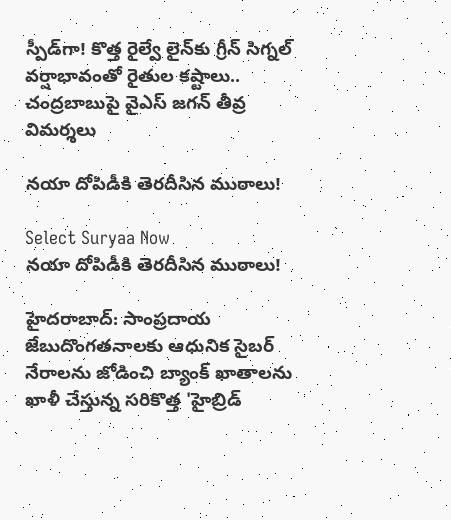స్పీడ్‌గా! కొత్త రైల్వే లైన్‌కు గ్రీన్ సిగ్నల్ వర్షాభావంతో రైతుల కష్టాలు.. చంద్రబాబుపై వైఎస్ జగన్ తీవ్ర విమర్శలు

నయా దోపిడీకి తెరదీసిన ముఠాలు!

Select Suryaa Now
నయా దోపిడీకి తెరదీసిన ముఠాలు!

హైదరాబాద్: సాంప్రదాయ జేబుదొంగతనాలకు ఆధునిక సైబర్ నేరాలను జోడించి బ్యాంక్ ఖాతాలను ఖాళీ చేస్తున్న సరికొత్త 'హైబ్రిడ్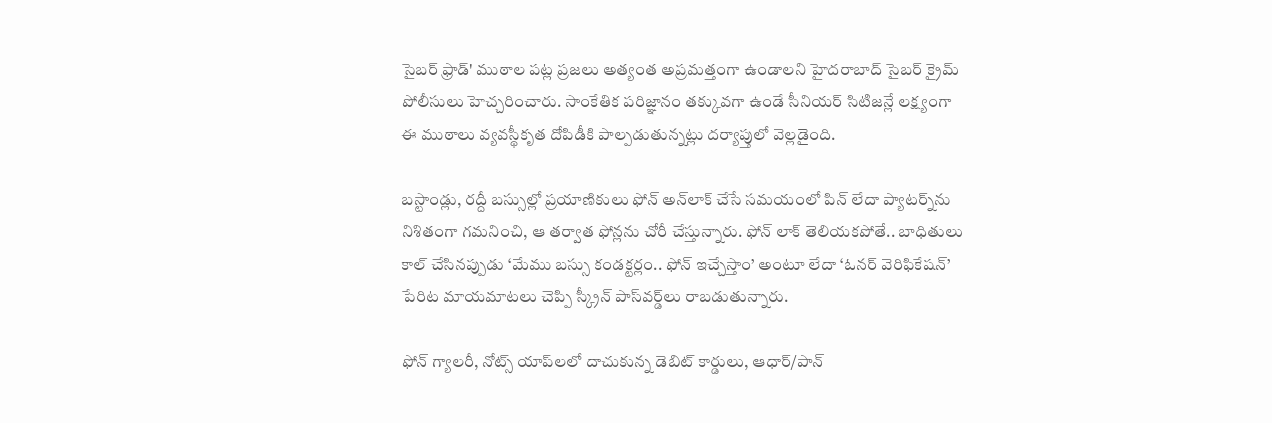సైబర్ ఫ్రాడ్' ముఠాల పట్ల ప్రజలు అత్యంత అప్రమత్తంగా ఉండాలని హైదరాబాద్ సైబర్ క్రైమ్ పోలీసులు హెచ్చరించారు. సాంకేతిక పరిజ్ఞానం తక్కువగా ఉండే సీనియర్ సిటిజన్లే లక్ష్యంగా ఈ ముఠాలు వ్యవస్థీకృత దోపిడీకి పాల్పడుతున్నట్లు దర్యాప్తులో వెల్లడైంది.

బస్టాండ్లు, రద్దీ బస్సుల్లో ప్రయాణికులు ఫోన్ అన్‌లాక్ చేసే సమయంలో పిన్ లేదా ప్యాటర్న్‌ను నిశితంగా గమనించి, ఆ తర్వాత ఫోన్లను చోరీ చేస్తున్నారు. ఫోన్ లాక్ తెలియకపోతే.. బాధితులు కాల్ చేసినప్పుడు ‘మేము బస్సు కండక్టర్లం.. ఫోన్ ఇచ్చేస్తాం’ అంటూ లేదా ‘ఓనర్ వెరిఫికేషన్’ పేరిట మాయమాటలు చెప్పి స్క్రీన్ పాస్‌వర్డ్‌లు రాబడుతున్నారు.

ఫోన్ గ్యాలరీ, నోట్స్ యాప్‌లలో దాచుకున్న డెబిట్ కార్డులు, ఆధార్/పాన్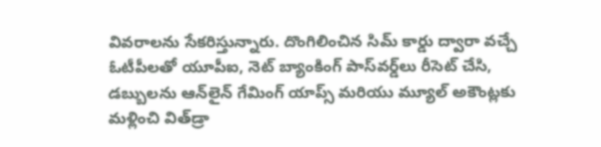వివరాలను సేకరిస్తున్నారు. దొంగిలించిన సిమ్ కార్డు ద్వారా వచ్చే ఓటీపీలతో యూపీఐ, నెట్ బ్యాంకింగ్ పాస్‌వర్డ్‌లు రీసెట్ చేసి, డబ్బులను ఆన్‌లైన్ గేమింగ్ యాప్స్ మరియు మ్యూల్ అకౌంట్లకు మళ్లించి విత్‌డ్రా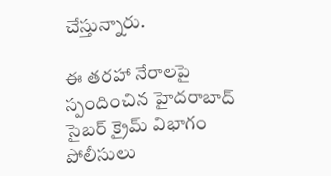చేస్తున్నారు.

ఈ తరహా నేరాలపై స్పందించిన హైదరాబాద్ సైబర్ క్రైమ్ విభాగం పోలీసులు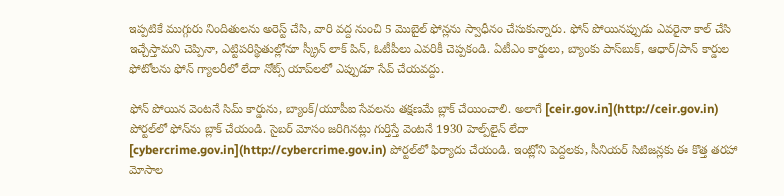ఇప్పటికే ముగ్గురు నిందితులను అరెస్ట్ చేసి, వారి వద్ద నుంచి 5 మొబైల్ ఫోన్లను స్వాధీనం చేసుకున్నారు. ఫోన్ పోయినప్పుడు ఎవరైనా కాల్ చేసి ఇచ్చేస్తామని చెప్పినా, ఎట్టిపరిస్థితుల్లోనూ స్క్రీన్ లాక్ పిన్, ఓటీపీలు ఎవరికీ చెప్పకండి. ఏటీఎం కార్డులు, బ్యాంకు పాస్‌బుక్, ఆధార్/పాన్ కార్డుల ఫోటోలను ఫోన్ గ్యాలరీలో లేదా నోట్స్ యాప్‌లలో ఎప్పుడూ సేవ్ చేయవద్దు.

ఫోన్ పోయిన వెంటనే సిమ్ కార్డును, బ్యాంక్/యూపీఐ సేవలను తక్షణమే బ్లాక్ చేయించాలి. అలాగే [ceir.gov.in](http://ceir.gov.in) పోర్టల్‌లో ఫోన్‌ను బ్లాక్ చేయండి. సైబర్ మోసం జరిగినట్లు గుర్తిస్తే వెంటనే 1930 హెల్ప్‌లైన్ లేదా [cybercrime.gov.in](http://cybercrime.gov.in) పోర్టల్‌లో ఫిర్యాదు చేయండి. ఇంట్లోని పెద్దలకు, సీనియర్ సిటిజన్లకు ఈ కొత్త తరహా మోసాల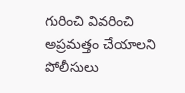గురించి వివరించి అప్రమత్తం చేయాలని పోలీసులు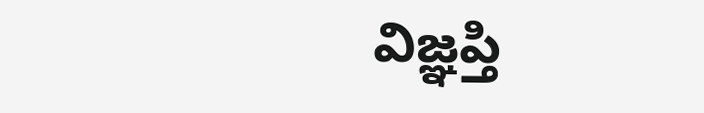విజ్ఞప్తి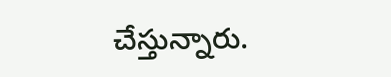చేస్తున్నారు.